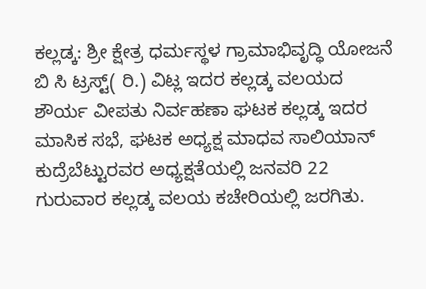ಕಲ್ಲಡ್ಕ: ಶ್ರೀ ಕ್ಷೇತ್ರ ಧರ್ಮಸ್ಥಳ ಗ್ರಾಮಾಭಿವೃದ್ಧಿ ಯೋಜನೆ ಬಿ ಸಿ ಟ್ರಸ್ಟ್( ರಿ.) ವಿಟ್ಲ ಇದರ ಕಲ್ಲಡ್ಕ ವಲಯದ ಶೌರ್ಯ ವೀಪತು ನಿರ್ವಹಣಾ ಘಟಕ ಕಲ್ಲಡ್ಕ ಇದರ ಮಾಸಿಕ ಸಭೆ, ಘಟಕ ಅಧ್ಯಕ್ಷ ಮಾಧವ ಸಾಲಿಯಾನ್ ಕುದ್ರೆಬೆಟ್ಟುರವರ ಅಧ್ಯಕ್ಷತೆಯಲ್ಲಿ ಜನವರಿ 22 ಗುರುವಾರ ಕಲ್ಲಡ್ಕ ವಲಯ ಕಚೇರಿಯಲ್ಲಿ ಜರಗಿತು.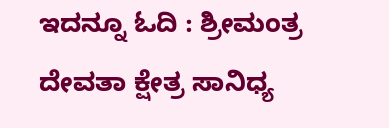ಇದನ್ನೂ ಓದಿ : ಶ್ರೀಮಂತ್ರ ದೇವತಾ ಕ್ಷೇತ್ರ ಸಾನಿಧ್ಯ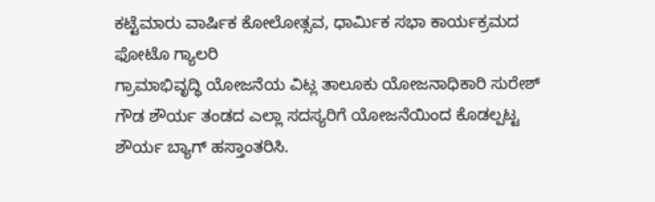ಕಟ್ಟೆಮಾರು ವಾರ್ಷಿಕ ಕೋಲೋತ್ಸವ, ಧಾರ್ಮಿಕ ಸಭಾ ಕಾರ್ಯಕ್ರಮದ ಫೋಟೊ ಗ್ಯಾಲರಿ
ಗ್ರಾಮಾಭಿವೃದ್ಧಿ ಯೋಜನೆಯ ವಿಟ್ಲ ತಾಲೂಕು ಯೋಜನಾಧಿಕಾರಿ ಸುರೇಶ್ ಗೌಡ ಶೌರ್ಯ ತಂಡದ ಎಲ್ಲಾ ಸದಸ್ಯರಿಗೆ ಯೋಜನೆಯಿಂದ ಕೊಡಲ್ಪಟ್ಟ ಶೌರ್ಯ ಬ್ಯಾಗ್ ಹಸ್ತಾಂತರಿಸಿ.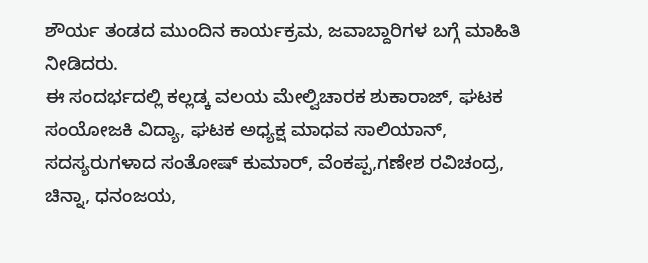ಶೌರ್ಯ ತಂಡದ ಮುಂದಿನ ಕಾರ್ಯಕ್ರಮ, ಜವಾಬ್ದಾರಿಗಳ ಬಗ್ಗೆ ಮಾಹಿತಿ ನೀಡಿದರು.
ಈ ಸಂದರ್ಭದಲ್ಲಿ ಕಲ್ಲಡ್ಕ ವಲಯ ಮೇಲ್ವಿಚಾರಕ ಶುಕಾರಾಜ್, ಘಟಕ ಸಂಯೋಜಕಿ ವಿದ್ಯಾ, ಘಟಕ ಅಧ್ಯಕ್ಷ ಮಾಧವ ಸಾಲಿಯಾನ್, ಸದಸ್ಯರುಗಳಾದ ಸಂತೋಷ್ ಕುಮಾರ್, ವೆಂಕಪ್ಪ,ಗಣೇಶ ರವಿಚಂದ್ರ, ಚಿನ್ನಾ, ಧನಂಜಯ,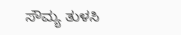ಸೌಮ್ಯ ತುಳಸಿ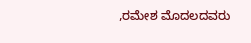,ರಮೇಶ ಮೊದಲದವರು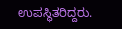ಉಪಸ್ಥಿತರಿದ್ದರು.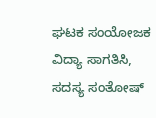ಘಟಕ ಸಂಯೋಜಕ ವಿದ್ಯಾ ಸಾಗತಿಸಿ, ಸದಸ್ಯ ಸಂತೋಷ್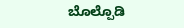ಬೊಲ್ಪೊಡಿ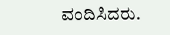ವಂದಿಸಿದರು.